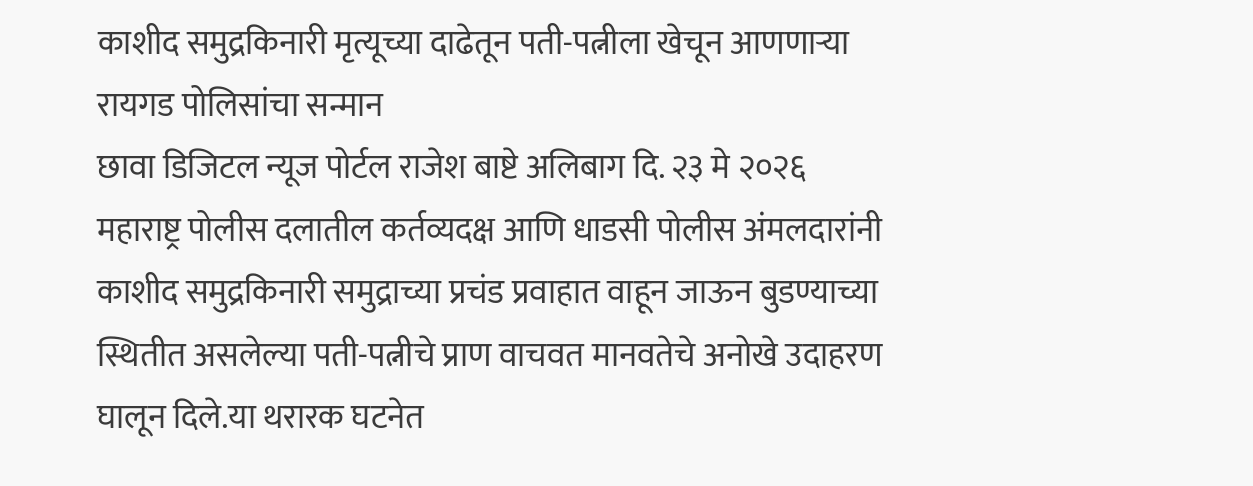काशीद समुद्रकिनारी मृत्यूच्या दाढेतून पती-पत्नीला खेचून आणणाऱ्या रायगड पोलिसांचा सन्मान
छावा डिजिटल न्यूज पोर्टल राजेश बाष्टे अलिबाग दि. २३ मे २०२६
महाराष्ट्र पोलीस दलातील कर्तव्यदक्ष आणि धाडसी पोलीस अंमलदारांनी काशीद समुद्रकिनारी समुद्राच्या प्रचंड प्रवाहात वाहून जाऊन बुडण्याच्या स्थितीत असलेल्या पती-पत्नीचे प्राण वाचवत मानवतेचे अनोखे उदाहरण घालून दिले.या थरारक घटनेत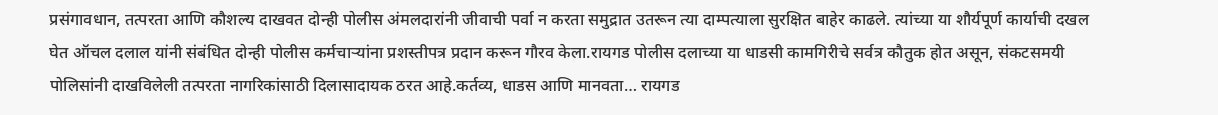प्रसंगावधान, तत्परता आणि कौशल्य दाखवत दोन्ही पोलीस अंमलदारांनी जीवाची पर्वा न करता समुद्रात उतरून त्या दाम्पत्याला सुरक्षित बाहेर काढले. त्यांच्या या शौर्यपूर्ण कार्याची दखल घेत ऑचल दलाल यांनी संबंधित दोन्ही पोलीस कर्मचाऱ्यांना प्रशस्तीपत्र प्रदान करून गौरव केला.रायगड पोलीस दलाच्या या धाडसी कामगिरीचे सर्वत्र कौतुक होत असून, संकटसमयी पोलिसांनी दाखविलेली तत्परता नागरिकांसाठी दिलासादायक ठरत आहे.कर्तव्य, धाडस आणि मानवता… रायगड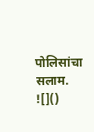पोलिसांचा सलाम.
![]()